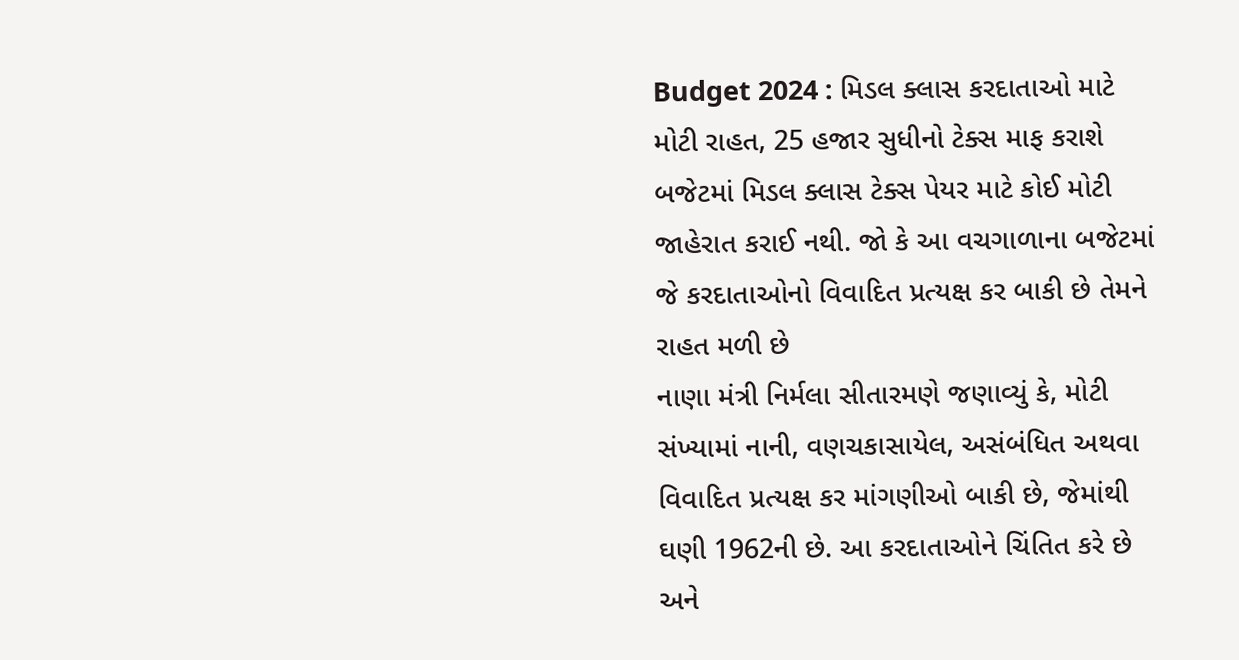Budget 2024 : મિડલ ક્લાસ કરદાતાઓ માટે મોટી રાહત, 25 હજાર સુધીનો ટેક્સ માફ કરાશે
બજેટમાં મિડલ ક્લાસ ટેક્સ પેયર માટે કોઈ મોટી જાહેરાત કરાઈ નથી. જો કે આ વચગાળાના બજેટમાં જે કરદાતાઓનો વિવાદિત પ્રત્યક્ષ કર બાકી છે તેમને રાહત મળી છે
નાણા મંત્રી નિર્મલા સીતારમણે જણાવ્યું કે, મોટી સંખ્યામાં નાની, વણચકાસાયેલ, અસંબંધિત અથવા વિવાદિત પ્રત્યક્ષ કર માંગણીઓ બાકી છે, જેમાંથી ઘણી 1962ની છે. આ કરદાતાઓને ચિંતિત કરે છે અને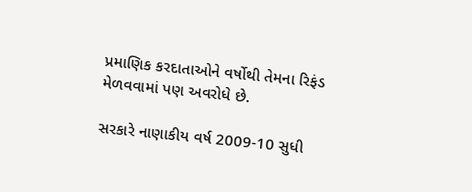પ્રમાણિક કરદાતાઓને વર્ષોથી તેમના રિફંડ મેળવવામાં પણ અવરોધે છે.

સરકારે નાણાકીય વર્ષ 2009-10 સુધી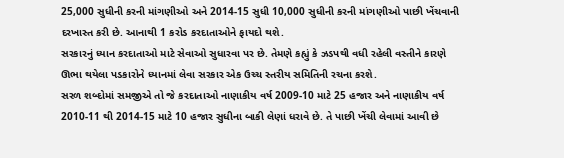25,000 સુધીની કરની માંગણીઓ અને 2014-15 સુધી 10,000 સુધીની કરની માંગણીઓ પાછી ખેંચવાની દરખાસ્ત કરી છે. આનાથી 1 કરોડ કરદાતાઓને ફાયદો થશે.
સરકારનું ધ્યાન કરદાતાઓ માટે સેવાઓ સુધારવા પર છે. તેમણે કહ્યું કે ઝડપથી વધી રહેલી વસ્તીને કારણે ઊભા થયેલા પડકારોને ધ્યાનમાં લેવા સરકાર એક ઉચ્ચ સ્તરીય સમિતિની રચના કરશે.
સરળ શબ્દોમાં સમજીએ તો જે કરદાતાઓ નાણાકીય વર્ષ 2009-10 માટે 25 હજાર અને નાણાકીય વર્ષ 2010-11 થી 2014-15 માટે 10 હજાર સુધીના બાકી લેણાં ધરાવે છે. તે પાછી ખેંચી લેવામાં આવી છે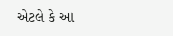એટલે કે આ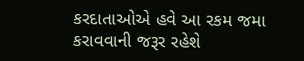કરદાતાઓએ હવે આ રકમ જમા કરાવવાની જરૂર રહેશે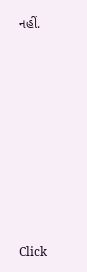નહીં.












Click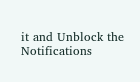it and Unblock the Notifications